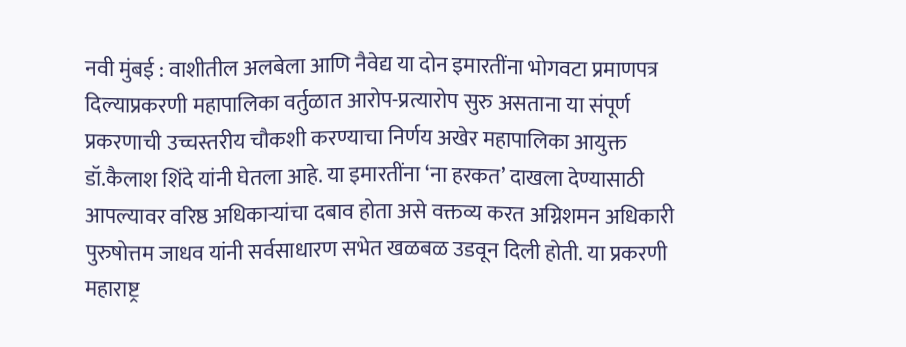नवी मुंबई : वाशीतील अलबेला आणि नैवेद्य या दोन इमारतींना भोगवटा प्रमाणपत्र दिल्याप्रकरणी महापालिका वर्तुळात आरोप-प्रत्यारोप सुरु असताना या संपूर्ण प्रकरणाची उच्चस्तरीय चौकशी करण्याचा निर्णय अखेर महापालिका आयुक्त डॉ.कैलाश शिंदे यांनी घेतला आहे. या इमारतींना ‘ना हरकत’ दाखला देण्यासाठी आपल्यावर वरिष्ठ अधिकाऱ्यांचा दबाव होता असे वक्तव्य करत अग्निशमन अधिकारी पुरुषोत्तम जाधव यांनी सर्वसाधारण सभेत खळबळ उडवून दिली होती. या प्रकरणी महाराष्ट्र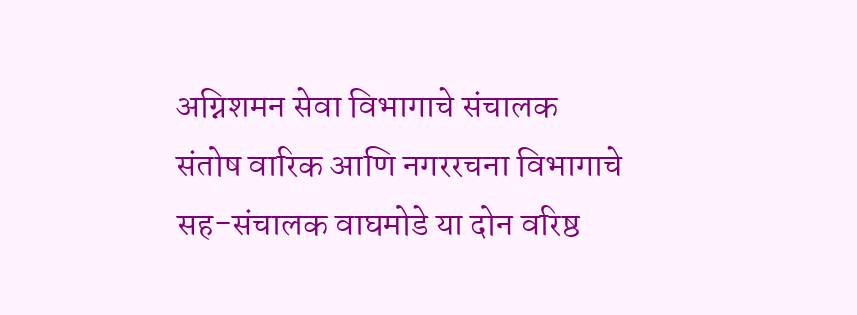अग्निशमन सेवा विभागाचे संचालक संतोष वारिक आणि नगररचना विभागाचे सह-संचालक वाघमोडे या दोन वरिष्ठ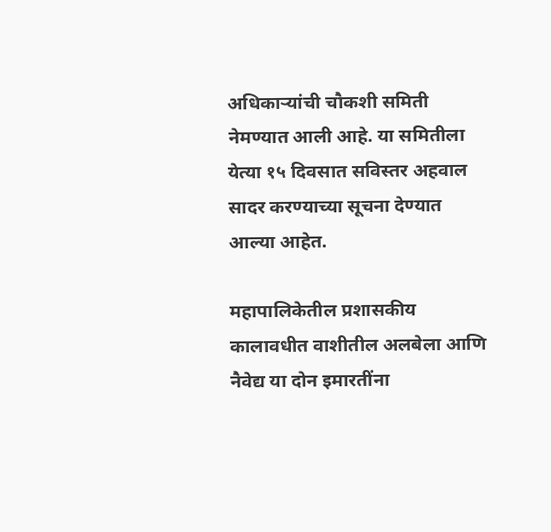अधिकाऱ्यांची चौकशी समिती नेमण्यात आली आहे. या समितीला येत्या १५ दिवसात सविस्तर अहवाल सादर करण्याच्या सूचना देण्यात आल्या आहेत.

महापालिकेतील प्रशासकीय कालावधीत वाशीतील अलबेला आणि नैवेद्य या दोन इमारतींना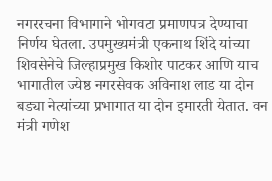नगररचना विभागाने भोगवटा प्रमाणपत्र देण्याचा निर्णय घेतला. उपमुख्यमंत्री एकनाथ शिंदे यांच्या शिवसेनेचे जिल्हाप्रमुख किशोर पाटकर आणि याच भागातील ज्येष्ठ नगरसेवक अविनाश लाड या दोन बड्या नेत्यांच्या प्रभागात या दोन इमारती येतात. वन मंत्री गणेश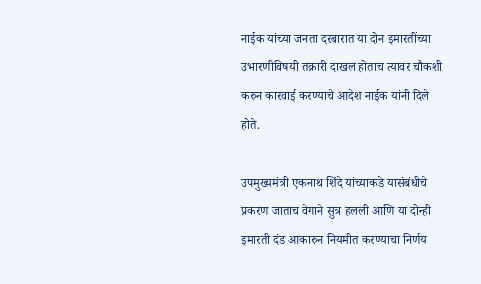नाईक यांच्या जनता दरबारात या दोन इमारतींच्या उभारणीविषयी तक्रारी दाखल होताच त्यावर चौकशी करुन कारवाई करण्याचे आदेश नाईक यांनी दिले होते.

उपमुख्यमंत्री एकनाथ शिंदे यांच्याकडे यासंबंधीचे प्रकरण जाताच वेगाने सुत्र हलली आणि या दोन्ही इमारती दंड आकारुन नियमीत करण्याचा निर्णय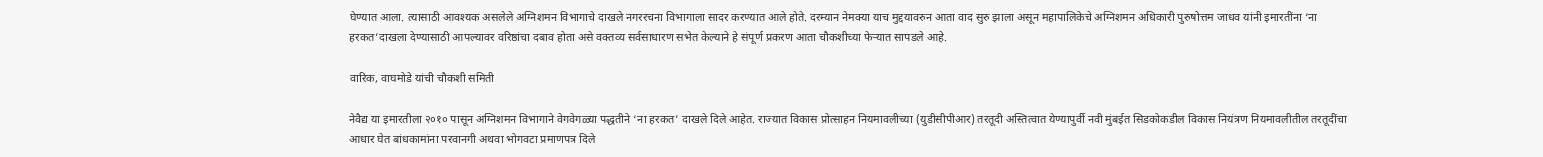घेण्यात आला. त्यासाठी आवश्यक असलेले अग्निशमन विभागाचे दाखले नगररचना विभागाला सादर करण्यात आले होते. दरम्यान नेमक्या याच मुद्दयावरुन आता वाद सुरु झाला असून महापालिकेचे अग्निशमन अधिकारी पुरुषोत्तम जाधव यांनी इमारतींना ‘ना हरकत’दाखला देण्यासाठी आपल्यावर वरिष्ठांचा दबाव होता असे वक्तव्य सर्वसाधारण सभेत केल्याने हे संपूर्ण प्रकरण आता चौकशीच्या फेऱ्यात सापडले आहे.

वारिक, वाघमोडे यांची चौकशी समिती

नेवैद्य या इमारतीला २०१० पासून अग्निशमन विभागाने वेगवेगळ्या पद्धतीने ‘ना हरकत’ दाखले दिले आहेत. राज्यात विकास प्रोत्साहन नियमावलीच्या (युडीसीपीआर) तरतूदी अस्तित्वात येण्यापुर्वी नवी मुंबईत सिडकोकडील विकास नियंत्रण नियमावलीतील तरतूदींचा आधार घेत बांधकामांना परवानगी अथवा भोगवटा प्रमाणपत्र दिले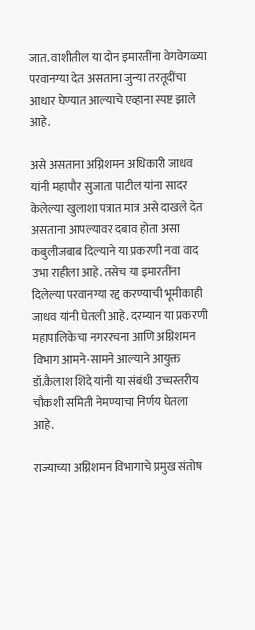जात. वाशीतील या दोन इमारतींना वेगवेगळ्या परवानग्या देत असताना जुन्या तरतूदींचा आधार घेण्यात आल्याचे एव्हाना स्पष्ट झाले आहे.

असे असताना अग्निशमन अधिकारी जाधव यांनी महापौर सुजाता पाटील यांना सादर केलेल्या खुलाशा पत्रात मात्र असे दाखले देत असताना आपल्यावर दबाव होता असा कबुलीजबाब दिल्याने या प्रकरणी नवा वाद उभा राहीला आहे. तसेच या इमारतींना दिलेल्या परवानग्या रद्द करण्याची भूमीकाही जाधव यांनी घेतली आहे. दरम्यान या प्रकरणी महापालिकेचा नगररचना आणि अग्निशमन विभाग आमने-सामने आल्याने आयुक्त डॉ.कैलाश शिंदे यांनी या संबंधी उच्चस्तरीय चौकशी समिती नेमण्याचा निर्णय घेतला आहे.

राज्याच्या अग्निशमन विभागाचे प्रमुख संतोष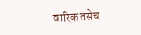वारिक तसेच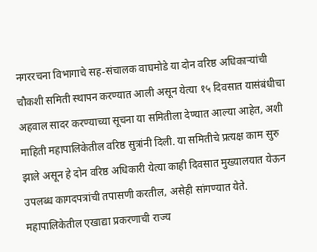नगररचना विभागाचे सह-संचालक वाघमोडे या दोन वरिष्ठ अधिकाऱ्यांची चौकशी समिती स्थापन करण्यात आली असून येत्या १५ दिवसात यासंबंधीचा अहवाल सादर करण्याच्या सूचना या समितीला देण्यात आल्या आहेत, अशी माहिती महापालिकेतील वरिष्ठ सुत्रांनी दिली. या समितीचे प्रत्यक्ष काम सुरु झाले असून हे दोन वरिष्ठ अधिकारी येत्या काही दिवसात मुख्यालयात येऊन उपलब्ध कागदपत्रांची तपासणी करतील, असेही सांगण्यात येते. महापालिकेतील एखाद्या प्रकरणाची राज्य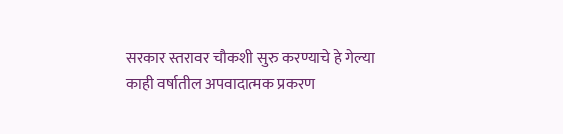सरकार स्तरावर चौकशी सुरु करण्याचे हे गेल्या काही वर्षातील अपवादात्मक प्रकरण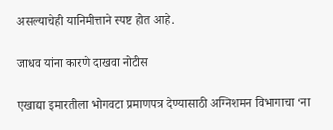असल्याचेही यानिमीत्ताने स्पष्ट होत आहे.

जाधव यांना कारणे दाखवा नोटीस

एखाद्या इमारतीला भोगवटा प्रमाणपत्र देण्यासाठी अग्निशमन विभागाचा ‘ना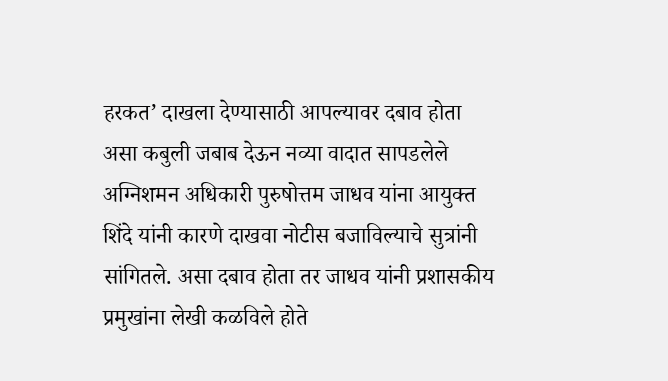हरकत’ दाखला देण्यासाठी आपल्यावर दबाव होता असा कबुली जबाब देऊन नव्या वादात सापडलेले अग्निशमन अधिकारी पुरुषोत्तम जाधव यांना आयुक्त शिंदे यांनी कारणे दाखवा नोटीस बजाविल्याचे सुत्रांनी सांगितले. असा दबाव होता तर जाधव यांनी प्रशासकीय प्रमुखांना लेखी कळविले होते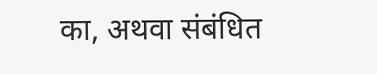का, अथवा संबंधित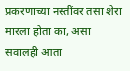प्रकरणाच्या नस्तींवर तसा शेरा मारला होता का, असा सवालही आता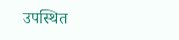उपस्थित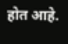होत आहे.